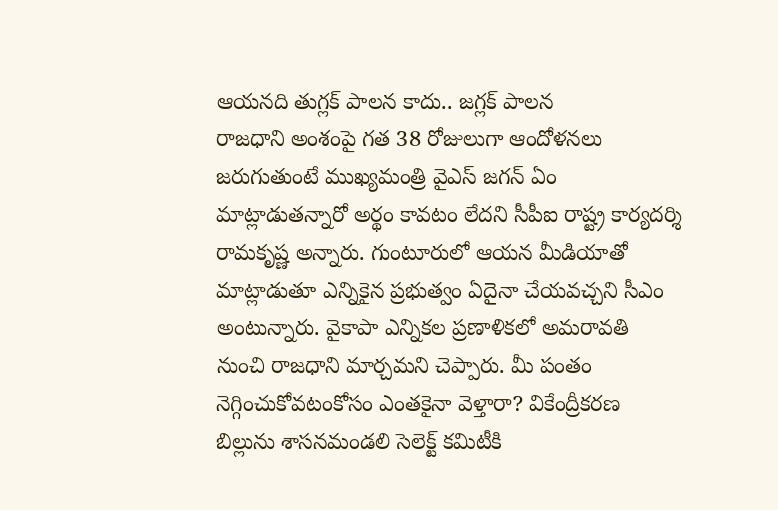ఆయనది తుగ్లక్ పాలన కాదు.. జగ్లక్ పాలన
రాజధాని అంశంపై గత 38 రోజులుగా ఆందోళనలు జరుగుతుంటే ముఖ్యమంత్రి వైఎస్ జగన్ ఏం మాట్లాడుతన్నారో అర్థం కావటం లేదని సీపీఐ రాష్ట్ర కార్యదర్శి రామకృష్ణ అన్నారు. గుంటూరులో ఆయన మీడియాతో మాట్లాడుతూ ఎన్నికైన ప్రభుత్వం ఏదైనా చేయవచ్చని సీఎం అంటున్నారు. వైకాపా ఎన్నికల ప్రణాళికలో అమరావతి నుంచి రాజధాని మార్చమని చెప్పారు. మీ పంతం నెగ్గించుకోవటంకోసం ఎంతకైనా వెళ్తారా? వికేంద్రీకరణ బిల్లును శాసనమండలి సెలెక్ట్ కమిటీకి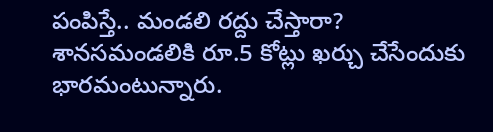పంపిస్తే.. మండలి రద్దు చేస్తారా? శానసమండలికి రూ.5 కోట్లు ఖర్చు చేసేందుకు భారమంటున్నారు.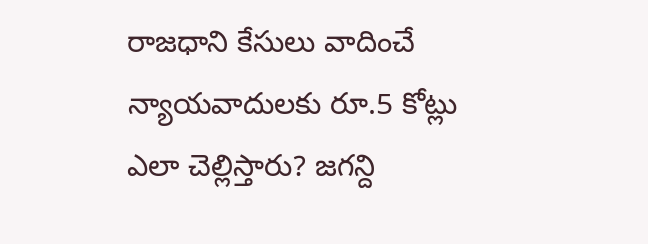రాజధాని కేసులు వాదించే న్యాయవాదులకు రూ.5 కోట్లు ఎలా చెల్లిస్తారు? జగన్ది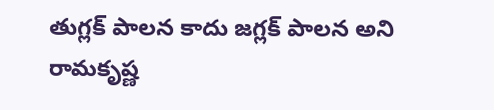తుగ్లక్ పాలన కాదు జగ్లక్ పాలన అని రామకృష్ణ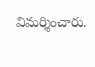విమర్శించారు.